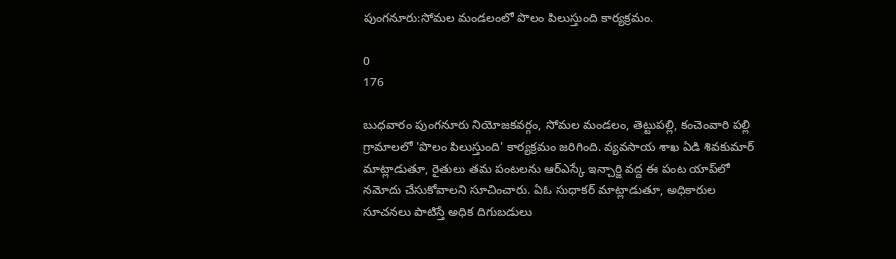పుంగనూరు:సోమల మండలంలో పొలం పిలుస్తుంది కార్యక్రమం.

0
176

బుధవారం పుంగనూరు నియోజకవర్గం, సోమల మండలం, తెట్టుపల్లి, కంచెంవారి పల్లి గ్రామాలలో 'పొలం పిలుస్తుంది' కార్యక్రమం జరిగింది. వ్యవసాయ శాఖ ఏడి శివకుమార్ మాట్లాడుతూ, రైతులు తమ పంటలను ఆర్ఎస్కే ఇన్చార్జి వద్ద ఈ పంట యాప్‌లో నమోదు చేసుకోవాలని సూచించారు. ఏఓ సుధాకర్ మాట్లాడుతూ, అధికారుల సూచనలు పాటిస్తే అధిక దిగుబడులు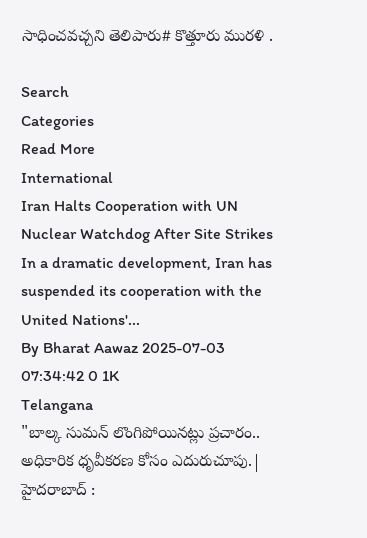సాధించవచ్చని తెలిపారు# కొత్తూరు మురళి .

Search
Categories
Read More
International
Iran Halts Cooperation with UN Nuclear Watchdog After Site Strikes
In a dramatic development, Iran has suspended its cooperation with the United Nations'...
By Bharat Aawaz 2025-07-03 07:34:42 0 1K
Telangana
"బాల్క సుమన్ లొంగిపోయినట్లు ప్రచారం.. అధికారిక ధృవీకరణ కోసం ఎదురుచూపు.|
హైదరాబాద్ :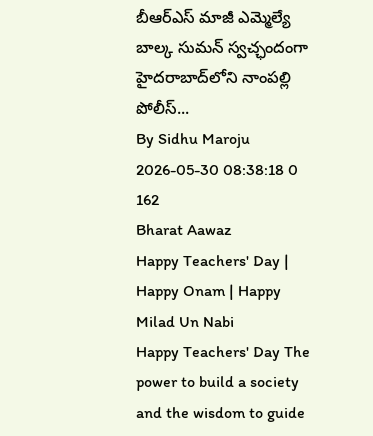బీఆర్ఎస్ మాజీ ఎమ్మెల్యే బాల్క సుమన్ స్వచ్ఛందంగా హైదరాబాద్‌లోని నాంపల్లి పోలీస్...
By Sidhu Maroju 2026-05-30 08:38:18 0 162
Bharat Aawaz
Happy Teachers' Day | Happy Onam | Happy Milad Un Nabi
Happy Teachers' Day The power to build a society and the wisdom to guide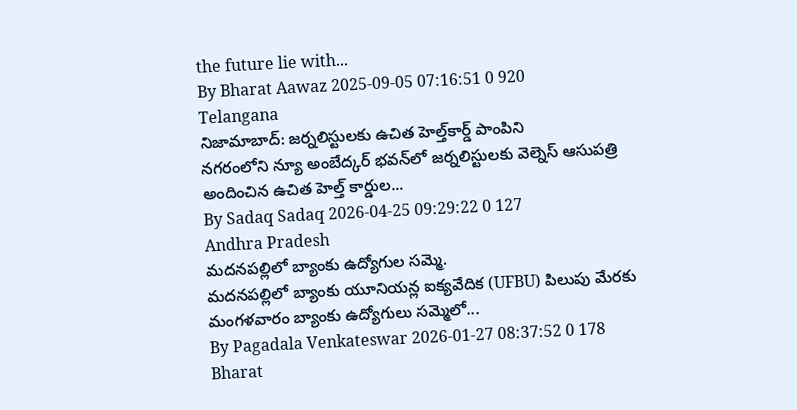the future lie with...
By Bharat Aawaz 2025-09-05 07:16:51 0 920
Telangana
నిజామాబాద్: జర్నలిస్టులకు ఉచిత హెల్త్‌కార్డ్ పాంపిని
నగరంలోని న్యూ అంబేద్కర్ భవన్‌లో జర్నలిస్టులకు వెల్నెస్ ఆసుపత్రి అందించిన ఉచిత హెల్త్ కార్డుల...
By Sadaq Sadaq 2026-04-25 09:29:22 0 127
Andhra Pradesh
మదనపల్లిలో బ్యాంకు ఉద్యోగుల సమ్మె.
మదనపల్లిలో బ్యాంకు యూనియన్ల ఐక్యవేదిక (UFBU) పిలుపు మేరకు మంగళవారం బ్యాంకు ఉద్యోగులు సమ్మెలో...
By Pagadala Venkateswar 2026-01-27 08:37:52 0 178
Bharat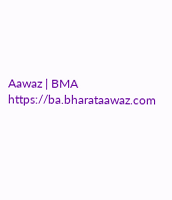Aawaz | BMA https://ba.bharataawaz.com